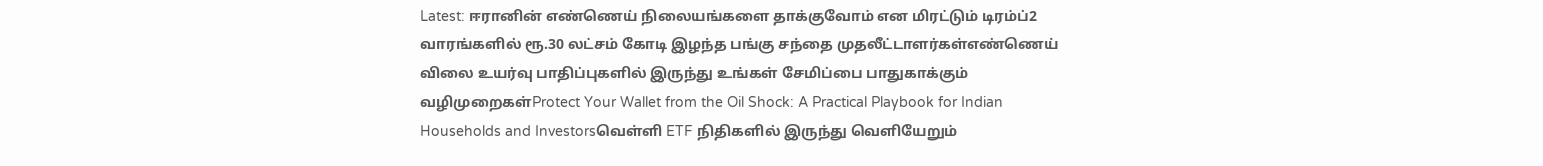Latest: ஈரானின் எண்ணெய் நிலையங்களை தாக்குவோம் என மிரட்டும் டிரம்ப்2 வாரங்களில் ரூ.30 லட்சம் கோடி இழந்த பங்கு சந்தை முதலீட்டாளர்கள்எண்ணெய் விலை உயர்வு பாதிப்புகளில் இருந்து உங்கள் சேமிப்பை பாதுகாக்கும் வழிமுறைகள்Protect Your Wallet from the Oil Shock: A Practical Playbook for Indian Households and Investorsவெள்ளி ETF நிதிகளில் இருந்து வெளியேறும்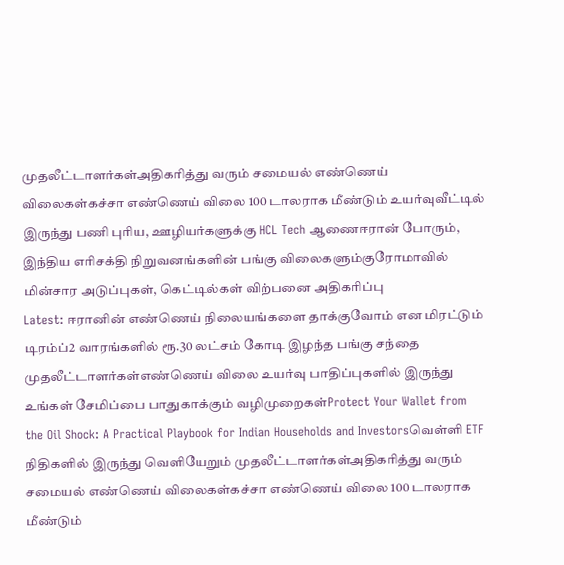முதலீட்டாளர்கள்அதிகரித்து வரும் சமையல் எண்ணெய் விலைகள்கச்சா எண்ணெய் விலை 100 டாலராக மீண்டும் உயர்வுவீட்டில் இருந்து பணி புரிய, ஊழியர்களுக்கு HCL Tech ஆணைஈரான் போரும், இந்திய எரிசக்தி நிறுவனங்களின் பங்கு விலைகளும்குரோமாவில் மின்சார அடுப்புகள், கெட்டில்கள் விற்பனை அதிகரிப்பு
Latest: ஈரானின் எண்ணெய் நிலையங்களை தாக்குவோம் என மிரட்டும் டிரம்ப்2 வாரங்களில் ரூ.30 லட்சம் கோடி இழந்த பங்கு சந்தை முதலீட்டாளர்கள்எண்ணெய் விலை உயர்வு பாதிப்புகளில் இருந்து உங்கள் சேமிப்பை பாதுகாக்கும் வழிமுறைகள்Protect Your Wallet from the Oil Shock: A Practical Playbook for Indian Households and Investorsவெள்ளி ETF நிதிகளில் இருந்து வெளியேறும் முதலீட்டாளர்கள்அதிகரித்து வரும் சமையல் எண்ணெய் விலைகள்கச்சா எண்ணெய் விலை 100 டாலராக மீண்டும்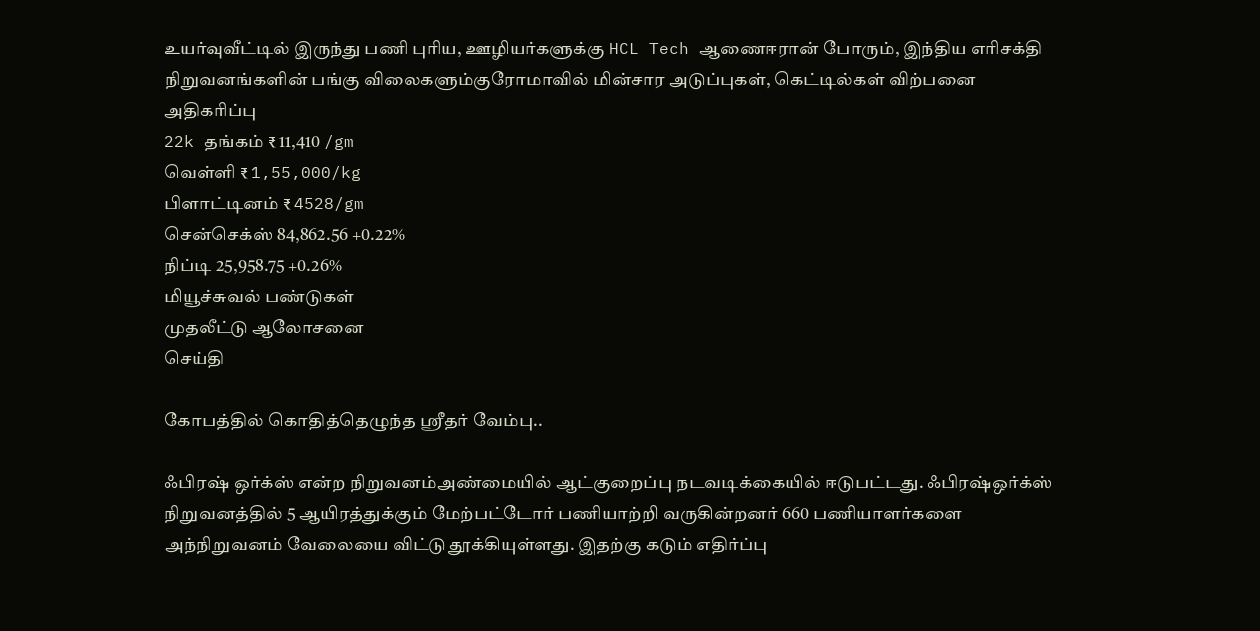உயர்வுவீட்டில் இருந்து பணி புரிய, ஊழியர்களுக்கு HCL Tech ஆணைஈரான் போரும், இந்திய எரிசக்தி நிறுவனங்களின் பங்கு விலைகளும்குரோமாவில் மின்சார அடுப்புகள், கெட்டில்கள் விற்பனை அதிகரிப்பு
22k தங்கம் ₹ 11,410 /gm
வெள்ளி ₹ 1,55,000/kg
பிளாட்டினம் ₹ 4528/gm
சென்செக்ஸ் 84,862.56 +0.22%
நிப்டி 25,958.75 +0.26%
மியூச்சுவல் பண்டுகள்
முதலீட்டு ஆலோசனை
செய்தி

கோபத்தில் கொதித்தெழுந்த ஸ்ரீதர் வேம்பு..

ஃபிரஷ் ஒர்க்ஸ் என்ற நிறுவனம்அண்மையில் ஆட்குறைப்பு நடவடிக்கையில் ஈடுபட்டது. ஃபிரஷ்ஒர்க்ஸ் நிறுவனத்தில் 5 ஆயிரத்துக்கும் மேற்பட்டோர் பணியாற்றி வருகின்றனர் 660 பணியாளர்களை அந்நிறுவனம் வேலையை விட்டு தூக்கியுள்ளது. இதற்கு கடும் எதிர்ப்பு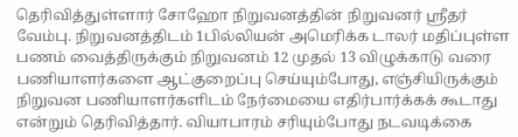தெரிவித்துள்ளார் சோஹோ நிறுவனத்தின் நிறுவனர் ஸ்ரீதர் வேம்பு. நிறுவனத்திடம் 1பில்லியன் அமெரிக்க டாலர் மதிப்புள்ள பணம் வைத்திருக்கும் நிறுவனம் 12 முதல் 13 விழுக்காடு வரை பணியாளர்களை ஆட்குறைப்பு செய்யும்போது, எஞ்சியிருக்கும் நிறுவன பணியாளர்களிடம் நேர்மையை எதிர்பார்க்கக் கூடாது என்றும் தெரிவித்தார். வியாபாரம் சரியும்போது நடவடிக்கை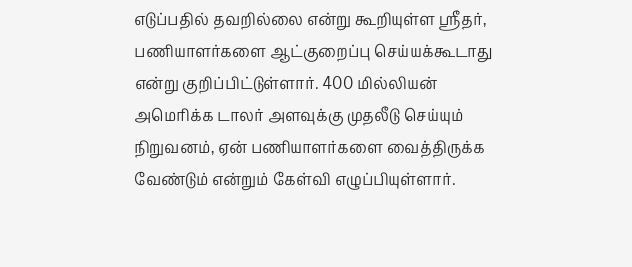எடுப்பதில் தவறில்லை என்று கூறியுள்ள ஸ்ரீதர், பணியாளர்களை ஆட்குறைப்பு செய்யக்கூடாது என்று குறிப்பிட்டுள்ளார். 400 மில்லியன் அமெரிக்க டாலர் அளவுக்கு முதலீடு செய்யும் நிறுவனம், ஏன் பணியாளர்களை வைத்திருக்க வேண்டும் என்றும் கேள்வி எழுப்பியுள்ளார்.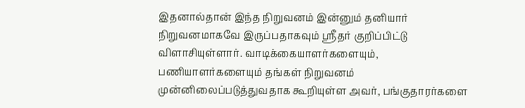இதனால்தான் இந்த நிறுவனம் இன்னும் தனியார் நிறுவனமாகவே இருப்பதாகவும் ஸ்ரீதர் குறிப்பிட்டு விளாசியுள்ளார். வாடிக்கையாளர்களையும், பணியாளர்களையும் தங்கள் நிறுவனம் முன்னிலைப்படுத்துவதாக கூறியுள்ள அவர், பங்குதாரர்களை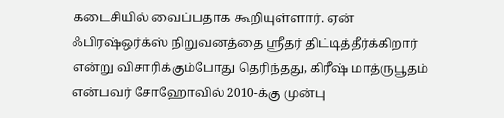கடைசியில் வைப்பதாக கூறியுள்ளார். ஏன் ஃபிரஷ்ஒர்க்ஸ் நிறுவனத்தை ஸ்ரீதர் திட்டித்தீர்க்கிறார் என்று விசாரிக்கும்போது தெரிந்தது, கிரீஷ் மாத்ருபூதம் என்பவர் சோஹோவில் 2010-க்கு முன்பு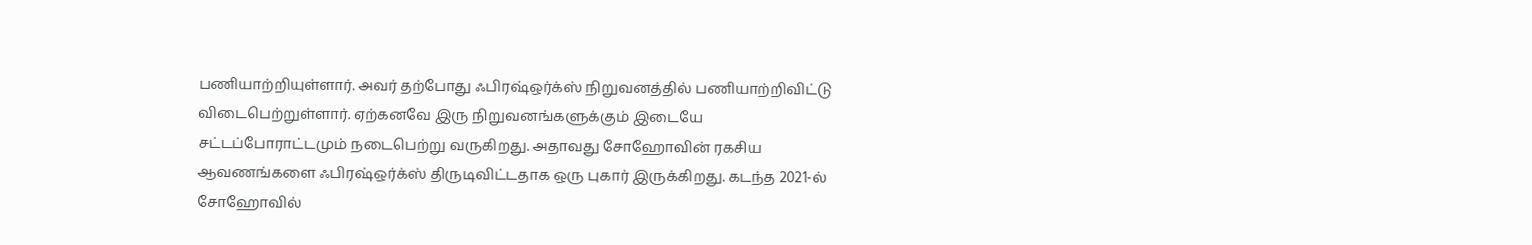பணியாற்றியுள்ளார். அவர் தற்போது ஃபிரஷ்ஒர்க்ஸ் நிறுவனத்தில் பணியாற்றிவிட்டு விடைபெற்றுள்ளார். ஏற்கனவே இரு நிறுவனங்களுக்கும் இடையே சட்டப்போராட்டமும் நடைபெற்று வருகிறது. அதாவது சோஹோவின் ரகசிய ஆவணங்களை ஃபிரஷ்ஒர்க்ஸ் திருடிவிட்டதாக ஒரு புகார் இருக்கிறது. கடந்த 2021-ல் சோஹோவில்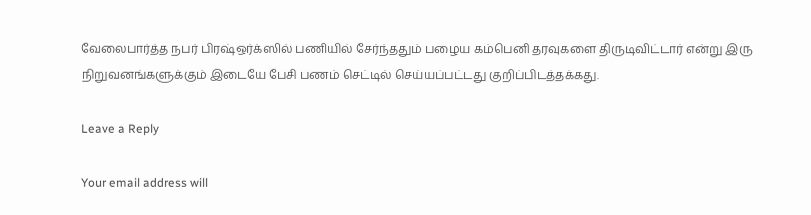வேலைபார்த்த நபர் பிரஷ்ஒர்க்ஸில் பணியில் சேர்ந்ததும் பழைய கம்பெனி தரவுகளை திருடிவிட்டார் என்று இரு நிறுவனங்களுக்கும் இடையே பேசி பணம் செட்டில் செய்யப்பட்டது குறிப்பிடத்தக்கது.

Leave a Reply

Your email address will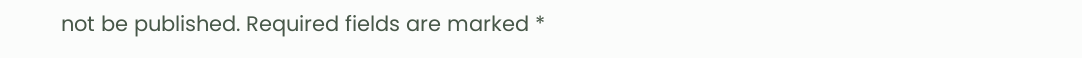not be published. Required fields are marked *